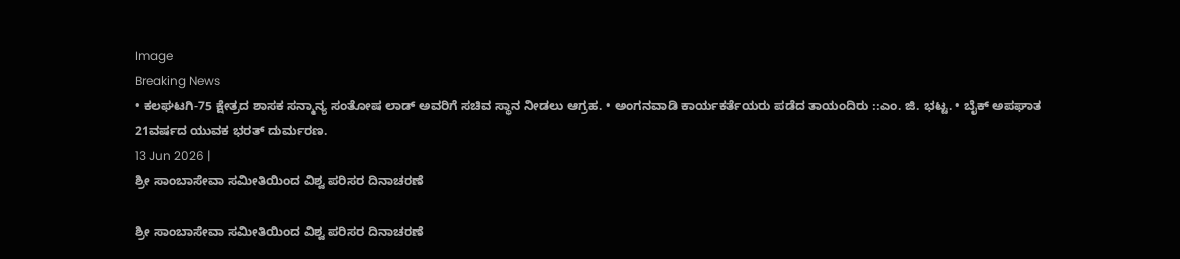Image
Breaking News
• ಕಲಘಟಗಿ-75 ಕ್ಷೇತ್ರದ ಶಾಸಕ ಸನ್ಮಾನ್ಯ ಸಂತೋಷ ಲಾಡ್ ಅವರಿಗೆ ಸಚಿವ ಸ್ಥಾನ ನೀಡಲು ಆಗ್ರಹ. • ಅಂಗನವಾಡಿ ಕಾರ್ಯಕರ್ತೆಯರು ಪಡೆದ ತಾಯಂದಿರು ::ಎಂ. ಜಿ. ಭಟ್ಟ. • ಬೈಕ್ ಅಪಘಾತ 21ವರ್ಷದ ಯುವಕ ಭರತ್ ದುರ್ಮರಣ.
13 Jun 2026 |
ಶ್ರೀ ಸಾಂಬಾಸೇವಾ ಸಮೀತಿಯಿಂದ ವಿಶ್ವ ಪರಿಸರ ದಿನಾಚರಣೆ

ಶ್ರೀ ಸಾಂಬಾಸೇವಾ ಸಮೀತಿಯಿಂದ ವಿಶ್ವ ಪರಿಸರ ದಿನಾಚರಣೆ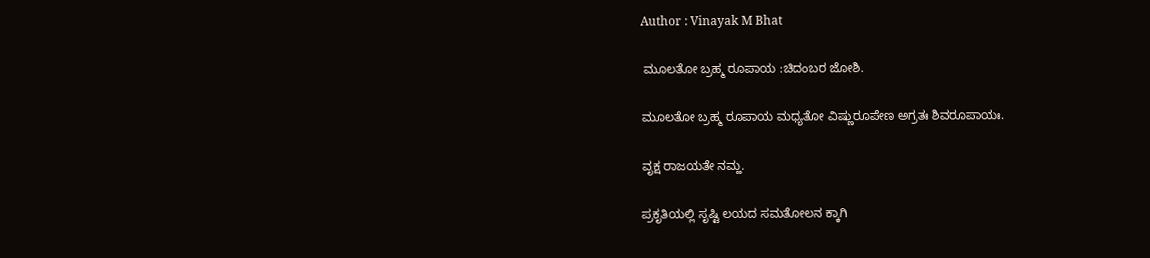Author : Vinayak M Bhat

 ಮೂಲತೋ ಬ್ರಹ್ಮ ರೂಪಾಯ :ಚಿದಂಬರ ಜೋಶಿ.

ಮೂಲತೋ ಬ್ರಹ್ಮ ರೂಪಾಯ ಮಧ್ಯತೋ ವಿಷ್ಣುರೂಪೇಣ ಅಗ್ರತಃ ಶಿವರೂಪಾಯಃ.

ವೃಕ್ಷ ರಾಜಯತೇ ನಮ್ಹ.

ಪ್ರಕೃತಿಯಲ್ಲಿ ಸೃಷ್ಟಿ ಲಯದ ಸಮತೋಲನ ಕ್ಕಾಗಿ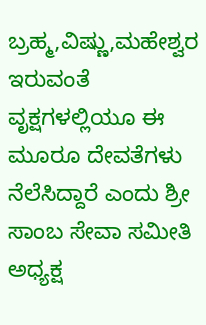ಬ್ರಹ್ಮ,ವಿಷ್ಣು,ಮಹೇಶ್ವರ ಇರುವಂತೆ ವೃಕ್ಷಗಳಲ್ಲಿಯೂ ಈ ಮೂರೂ ದೇವತೆಗಳು ನೆಲೆಸಿದ್ದಾರೆ ಎಂದು ಶ್ರೀ ಸಾಂಬ ಸೇವಾ ಸಮೀತಿ ಅಧ್ಯಕ್ಷ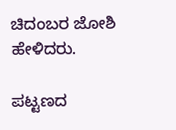ಚಿದಂಬರ ಜೋಶಿ ಹೇಳಿದರು.

ಪಟ್ಟಣದ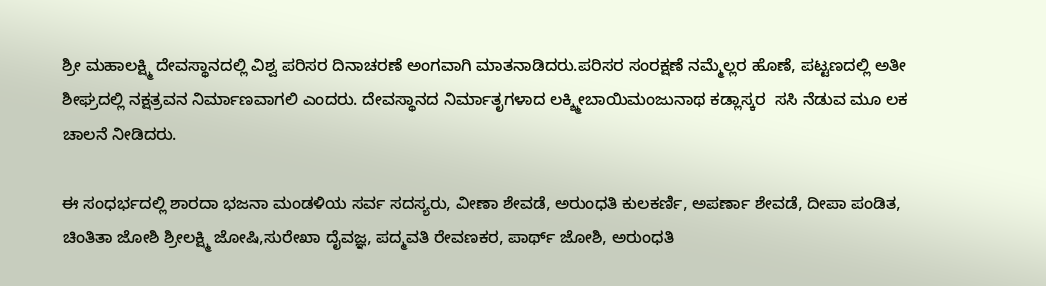ಶ್ರೀ ಮಹಾಲಕ್ಷ್ಮಿ ದೇವಸ್ಥಾನದಲ್ಲಿ ವಿಶ್ವ ಪರಿಸರ ದಿನಾಚರಣೆ ಅಂಗವಾಗಿ ಮಾತನಾಡಿದರು.ಪರಿಸರ ಸಂರಕ್ಷಣೆ ನಮ್ಮೆಲ್ಲರ ಹೊಣೆ, ಪಟ್ಟಣದಲ್ಲಿ ಅತೀ ಶೀಘ್ರದಲ್ಲಿ ನಕ್ಷತ್ರವನ ನಿರ್ಮಾಣವಾಗಲಿ ಎಂದರು. ದೇವಸ್ಥಾನದ ನಿರ್ಮಾತೃಗಳಾದ ಲಕ್ಶ್ಮೀಬಾಯಿಮಂಜುನಾಥ ಕಡ್ಲಾಸ್ಕರ  ಸಸಿ ನೆಡುವ ಮೂ ಲಕ ಚಾಲನೆ ನೀಡಿದರು.

ಈ ಸಂಧರ್ಭದಲ್ಲಿ ಶಾರದಾ ಭಜನಾ ಮಂಡಳಿಯ ಸರ್ವ ಸದಸ್ಯರು, ವೀಣಾ ಶೇವಡೆ, ಅರುಂಧತಿ ಕುಲಕರ್ಣಿ, ಅಪರ್ಣಾ ಶೇವಡೆ, ದೀಪಾ ಪಂಡಿತ, ಚಿಂತಿತಾ ಜೋಶಿ ಶ್ರೀಲಕ್ಷ್ಮಿ ಜೋಷಿ,ಸುರೇಖಾ ದೈವಜ್ಞ, ಪದ್ಮವತಿ ರೇವಣಕರ, ಪಾರ್ಥ್ ಜೋಶಿ, ಅರುಂಧತಿ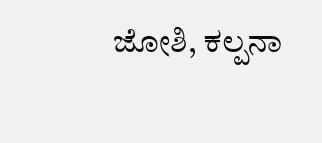ಜೋಶಿ, ಕಲ್ಪನಾ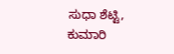ಸುಧಾ ಶೆಟ್ಟಿ, ಕುಮಾರಿ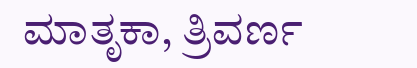ಮಾತೃಕಾ, ತ್ರಿವರ್ಣ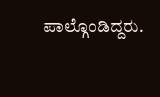ಪಾಲ್ಗೊಂಡಿದ್ದರು.